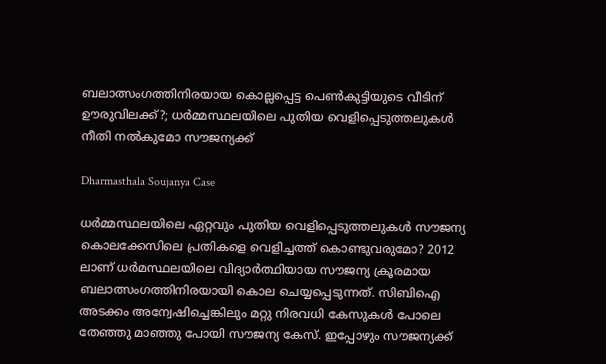ബലാത്സംഗത്തിനിരയായ കൊല്ലപ്പെട്ട പെൺകുട്ടിയുടെ വീടിന് ഊരുവിലക്ക്?; ധർമ്മസ്ഥലയിലെ പുതിയ വെളിപ്പെടുത്തലുകൾ നീതി നൽകുമോ സൗജന്യക്ക്

Dharmasthala Soujanya Case

ധർമ്മസ്ഥലയിലെ ഏറ്റവും പുതിയ വെളിപ്പെടുത്തലുകൾ സൗജന്യ കൊലക്കേസിലെ പ്രതികളെ വെളിച്ചത്ത് കൊണ്ടുവരുമോ? 2012 ലാണ് ധർമസ്ഥലയിലെ വിദ്യാർത്ഥിയായ സൗജന്യ ക്രൂരമായ ബലാത്സംഗത്തിനിരയായി കൊല ചെയ്യപ്പെടുന്നത്. സിബിഐ അടക്കം അന്വേഷിച്ചെങ്കിലും മറ്റു നിരവധി കേസുകൾ പോലെ തേഞ്ഞു മാഞ്ഞു പോയി സൗജന്യ കേസ്. ഇപ്പോഴും സൗജന്യക്ക്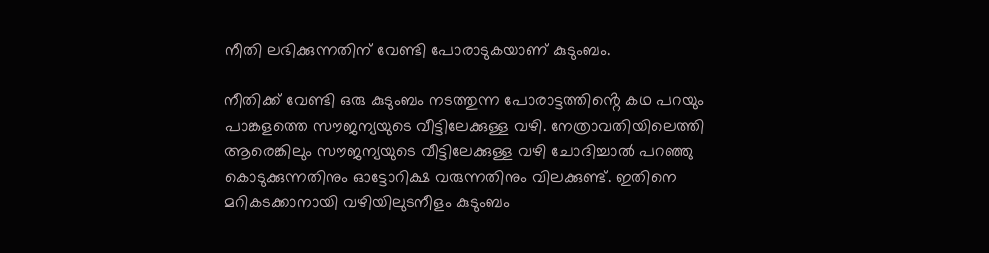നീതി ലഭിക്കുന്നതിന് വേണ്ടി പോരാടുകയാണ് കുടുംബം.

നീതിക്ക് വേണ്ടി ഒരു കുടുംബം നടത്തുന്ന പോരാട്ടത്തിൻ്റെ കഥ പറയും പാങ്കളത്തെ സൗജന്യയുടെ വീട്ടിലേക്കുള്ള വഴി. നേത്രാവതിയിലെത്തി ആരെങ്കിലും സൗജന്യയുടെ വീട്ടിലേക്കുള്ള വഴി ചോദിച്ചാൽ പറഞ്ഞു കൊടുക്കുന്നതിനും ഓട്ടോറിക്ഷ വരുന്നതിനും വിലക്കുണ്ട്. ഇതിനെ മറികടക്കാനായി വഴിയിലുടനീളം കുടുംബം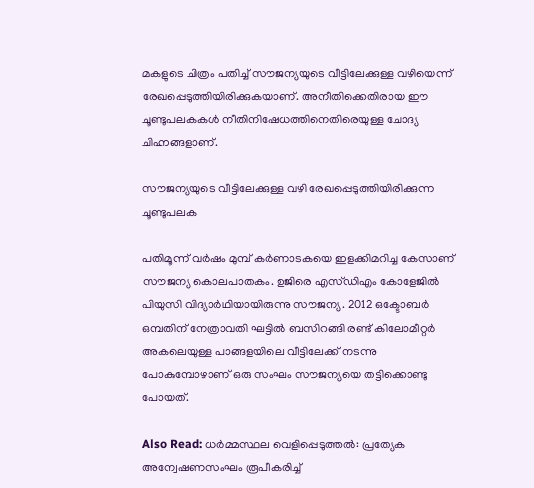മകളുടെ ചിത്രം പതിച്ച് സൗജന്യയുടെ വീട്ടിലേക്കുള്ള വഴിയെന്ന് രേഖപ്പെടുത്തിയിരിക്കുകയാണ്. അനീതിക്കെതിരായ ഈ ചൂണ്ടുപലകകൾ നീതിനിഷേധത്തിനെതിരെയുള്ള ചോദ്യ ചിഹ്നങ്ങളാണ്.

സൗജന്യയുടെ വീട്ടിലേക്കുള്ള വ‍ഴി രേഖപ്പെടുത്തിയിരിക്കുന്ന ചൂണ്ടുപലക

പതിമൂന്ന് വർഷം മുമ്പ് കർണാടകയെ ഇളക്കിമറിച്ച കേസാണ് സൗജന്യ കൊലപാതകം. ഉജിരെ എസ്ഡിഎം കോളേജിൽ പിയുസി വിദ്യാർഥിയായിരുന്നു സൗജന്യ. 2012 ഒക്ടോബർ ഒമ്പതിന് നേത്രാവതി ഘട്ടിൽ ബസിറങ്ങി രണ്ട് കിലോമീറ്റർ അകലെയുള്ള പാങ്ങളയിലെ വീട്ടിലേക്ക് നടന്നു പോകുമ്പോഴാണ് ഒരു സംഘം സൗജന്യയെ തട്ടിക്കൊണ്ടു പോയത്.

Also Read: ധർമ്മസ്ഥല വെളിപ്പെടുത്തൽ: പ്രത്യേക അന്വേഷണസംഘം രൂപീകരിച്ച്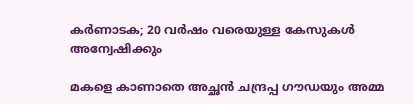കർണാടക; 20 വർഷം വരെയുള്ള കേസുകൾ അന്വേഷിക്കും

മകളെ കാണാതെ അച്ഛൻ ചന്ദ്രപ്പ ഗൗഡയും അമ്മ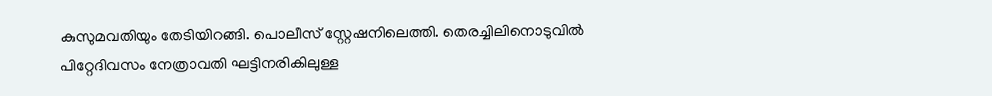കുസുമവതിയും തേടിയിറങ്ങി. പൊലീസ് സ്റ്റേഷനിലെത്തി. തെരച്ചിലിനൊടുവിൽ പിറ്റേദിവസം നേത്രാവതി ഘട്ടിനരികിലുള്ള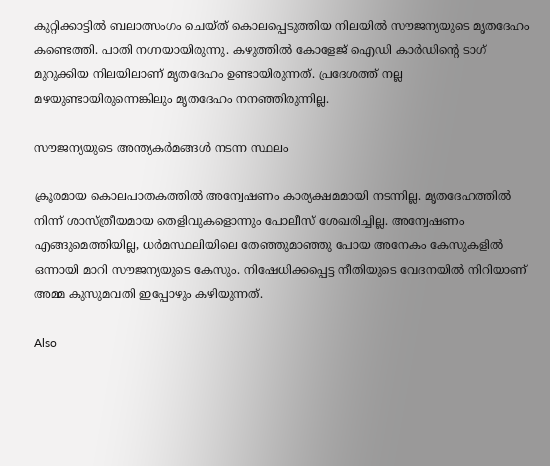കുറ്റിക്കാട്ടിൽ ബലാത്സംഗം ചെയ്ത് കൊലപ്പെടുത്തിയ നിലയിൽ സൗജന്യയുടെ മൃതദേഹം കണ്ടെത്തി. പാതി നഗ്നയായിരുന്നു. കഴുത്തിൽ കോളേജ് ഐഡി കാർഡിന്റെ ടാഗ് മുറുക്കിയ നിലയിലാണ് മൃതദേഹം ഉണ്ടായിരുന്നത്. പ്രദേശത്ത് നല്ല മഴയുണ്ടായിരുന്നെങ്കിലും മൃതദേഹം നനഞ്ഞിരുന്നില്ല.

സൗജന്യയുടെ അന്ത്യകര്‍മങ്ങള്‍ നടന്ന സ്ഥലം

ക്രൂരമായ കൊലപാതകത്തിൽ അന്വേഷണം കാര്യക്ഷമമായി നടന്നില്ല. മൃതദേഹത്തിൽ നിന്ന് ശാസ്ത്രീയമായ തെളിവുകളൊന്നും പോലീസ് ശേഖരിച്ചില്ല. അന്വേഷണം എങ്ങുമെത്തിയില്ല, ധർമസ്ഥലിയിലെ തേഞ്ഞുമാഞ്ഞു പോയ അനേകം കേസുകളിൽ ഒന്നായി മാറി സൗജന്യയുടെ കേസും. നിഷേധിക്കപ്പെട്ട നീതിയുടെ വേദനയിൽ നിറിയാണ് അമ്മ കുസുമവതി ഇപ്പോഴും കഴിയുന്നത്.

Also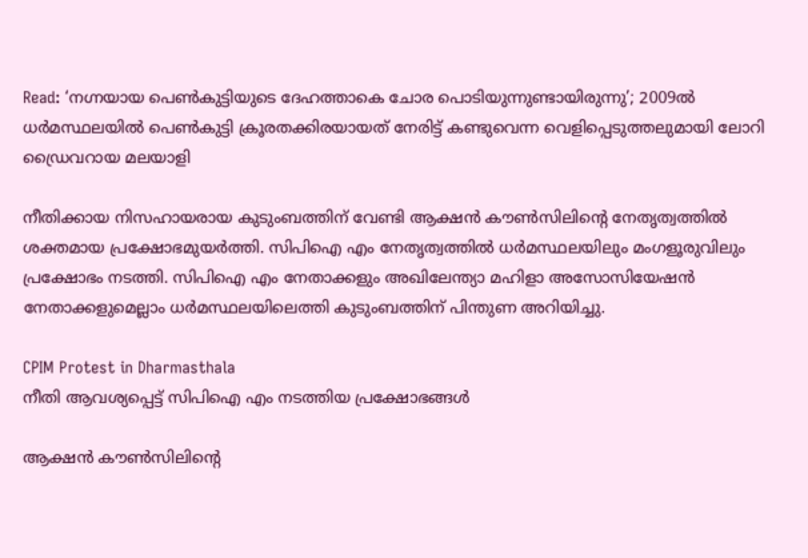Read: ‘നഗ്നയായ പെൺകുട്ടിയുടെ ദേഹത്താകെ ചോര പൊടിയുന്നുണ്ടായിരുന്നു’; 2009ൽ ധർമസ്ഥലയിൽ പെൺകുട്ടി ക്രൂരതക്കിരയായത് നേരിട്ട് കണ്ടുവെന്ന വെളിപ്പെടുത്തലുമായി ലോറി ഡ്രൈവറായ മലയാളി

നീതിക്കായ നിസഹായരായ കുടുംബത്തിന് വേണ്ടി ആക്ഷൻ കൗൺസിലിന്റെ നേതൃത്വത്തിൽ ശക്തമായ പ്രക്ഷോഭമുയർത്തി. സിപിഐ എം നേതൃത്വത്തിൽ ധർമസ്ഥലയിലും മംഗളൂരുവിലും പ്രക്ഷോഭം നടത്തി. സിപിഐ എം നേതാക്കളും അഖിലേന്ത്യാ മഹിളാ അസോസിയേഷൻ നേതാക്കളുമെല്ലാം ധർമസ്ഥലയിലെത്തി കുടുംബത്തിന് പിന്തുണ അറിയിച്ചു.

CPIM Protest in Dharmasthala
നീതി ആവശ്യപ്പെട്ട് സിപിഐ എം നടത്തിയ പ്രക്ഷോഭങ്ങള്‍

ആക്ഷൻ കൗൺസിലിൻ്റെ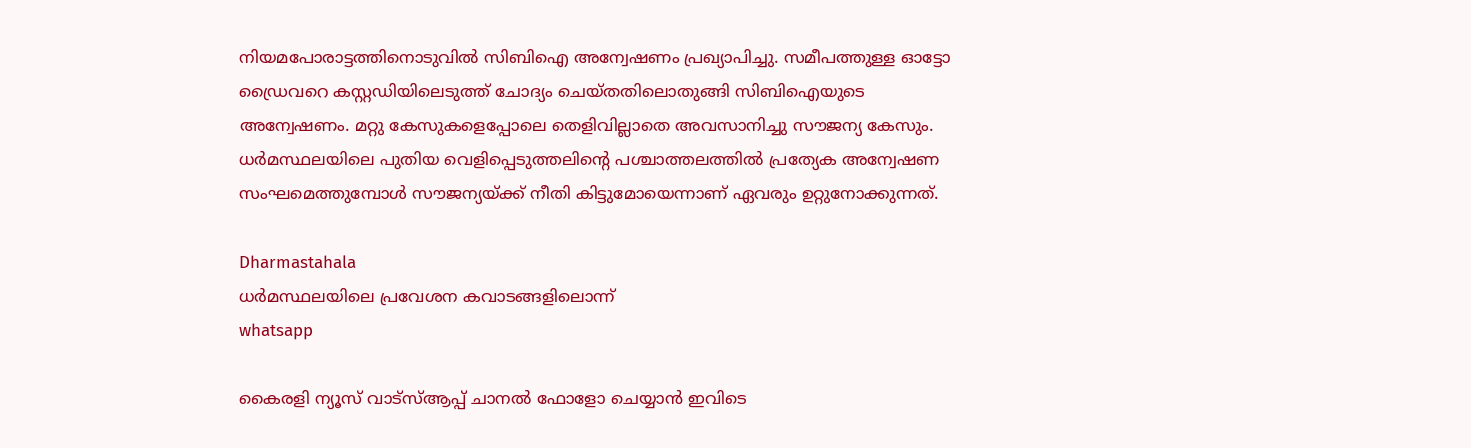നിയമപോരാട്ടത്തിനൊടുവിൽ സിബിഐ അന്വേഷണം പ്രഖ്യാപിച്ചു. സമീപത്തുള്ള ഓട്ടോ ഡ്രൈവറെ കസ്റ്റഡിയിലെടുത്ത് ചോദ്യം ചെയ്തതിലൊതുങ്ങി സിബിഐയുടെ അന്വേഷണം. മറ്റു കേസുകളെപ്പോലെ തെളിവില്ലാതെ അവസാനിച്ചു സൗജന്യ കേസും. ധർമസ്ഥലയിലെ പുതിയ വെളിപ്പെടുത്തലിൻ്റെ പശ്ചാത്തലത്തിൽ പ്രത്യേക അന്വേഷണ സംഘമെത്തുമ്പോൾ സൗജന്യയ്ക്ക് നീതി കിട്ടുമോയെന്നാണ് ഏവരും ഉറ്റുനോക്കുന്നത്.

Dharmastahala
ധര്‍മസ്ഥലയിലെ പ്രവേശന കവാടങ്ങളിലൊന്ന്
whatsapp

കൈരളി ന്യൂസ് വാട്‌സ്ആപ്പ് ചാനല്‍ ഫോളോ ചെയ്യാന്‍ ഇവിടെ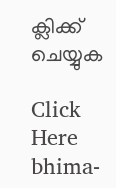ക്ലിക്ക് ചെയ്യുക

Click Here
bhima-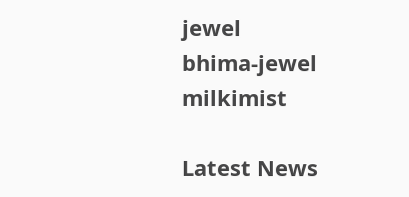jewel
bhima-jewel
milkimist

Latest News